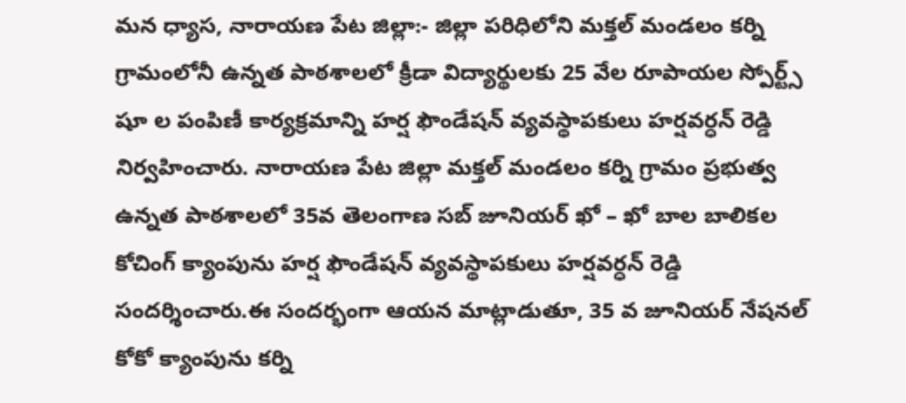మన ధ్యాస, నారాయణ పేట జిల్లా:- జిల్లా పరిధిలోని మక్తల్ మండలం కర్ని గ్రామంలోనీ ఉన్నత పాఠశాలలో క్రీడా విద్యార్థులకు 25 వేల రూపాయల స్పోర్ట్స్ షూ ల పంపిణీ కార్యక్రమాన్ని హర్ష ఫౌండేషన్ వ్యవస్థాపకులు హర్షవర్ధన్ రెడ్డి నిర్వహించారు. నారాయణ పేట జిల్లా మక్తల్ మండలం కర్ని గ్రామం ప్రభుత్వ ఉన్నత పాఠశాలలో 35వ తెలంగాణ సబ్ జూనియర్ ఖో – ఖో బాల బాలికల కోచింగ్ క్యాంపును హర్ష ఫౌండేషన్ వ్యవస్థాపకులు హర్షవర్ధన్ రెడ్డి సందర్శించారు.ఈ సందర్భంగా ఆయన మాట్లాడుతూ, 35 వ జూనియర్ నేషనల్ కోకో క్యాంపును కర్ని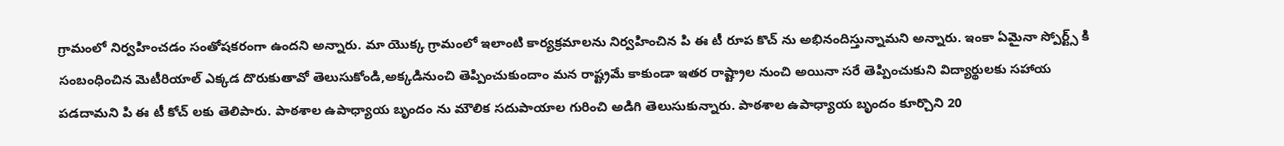గ్రామంలో నిర్వహించడం సంతోషకరంగా ఉందని అన్నారు. మా యొక్క గ్రామంలో ఇలాంటి కార్యక్రమాలను నిర్వహించిన పి ఈ టీ రూప కొచ్ ను అభినందిస్తున్నామని అన్నారు. ఇంకా ఏమైనా స్పోర్ట్స్ కి సంబంధించిన మెటీరియాల్ ఎక్కడ దొరుకుతావో తెలుసుకోండి,అక్కడినుంచి తెప్పించుకుందాం మన రాష్ట్రమే కాకుండా ఇతర రాష్ట్రాల నుంచి అయినా సరే తెప్పించుకుని విద్యార్థులకు సహాయ పడదామని పి ఈ టీ కోచ్ లకు తెలిపారు. పాఠశాల ఉపాధ్యాయ బృందం ను మౌలిక సదుపాయాల గురించి అడిగి తెలుసుకున్నారు. పాఠశాల ఉపాధ్యాయ బృందం కూర్చొని 20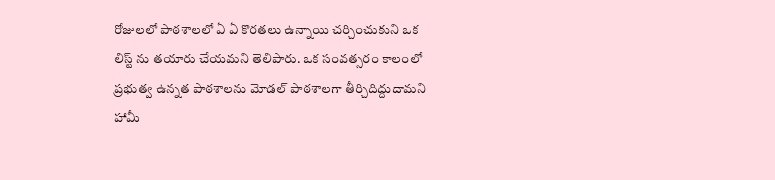రోజులలో పాఠశాలలో ఏ ఏ కొరతలు ఉన్నాయి చర్చించుకుని ఒక లిస్ట్ ను తయారు చేయమని తెలిపారు. ఒక సంవత్సరం కాలంలో ప్రభుత్వ ఉన్నత పాఠశాలను మోడల్ పాఠశాలగా తీర్చిదిద్దుదామని హామీ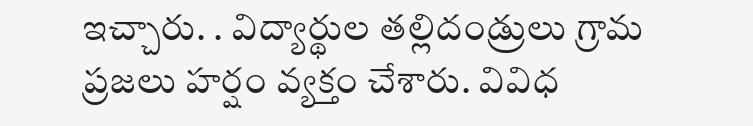ఇచ్చారు. . విద్యార్థుల తల్లిదండ్రులు గ్రామ ప్రజలు హర్షం వ్యక్తం చేశారు. వివిధ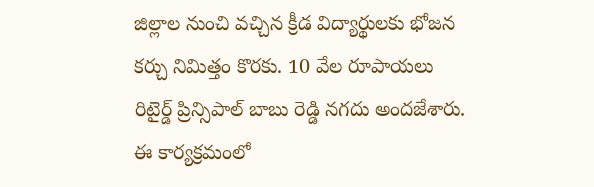జిల్లాల నుంచి వచ్చిన క్రీడ విద్యార్థులకు భోజన కర్చు నిమిత్తం కొరకు. 10 వేల రూపాయలు రిటైర్డ్ ప్రిన్సిపాల్ బాబు రెడ్డి నగదు అందజేశారు. ఈ కార్యక్రమంలో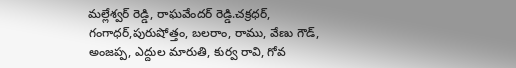మల్లేశ్వర్ రెడ్డి, రాఘవేందర్ రెడ్డి.చక్రధర్, గంగాధర్,పురుషోత్తం, బలరాం, రాము, వేణు గౌడ్, అంజప్ప, ఎద్దుల మారుతి, కుర్వ రావి, గోవ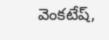వెంకటేష్,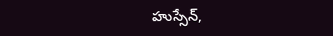హుస్సేన్,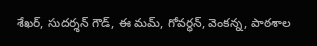శేఖర్, సుదర్శన్ గౌడ్, ఈ మమ్, గోవర్ధన్, వెంకన్న, పాఠశాల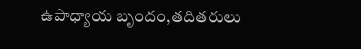ఉపాధ్యాయ బృందం,తదితరులు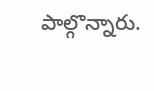పాల్గొన్నారు.